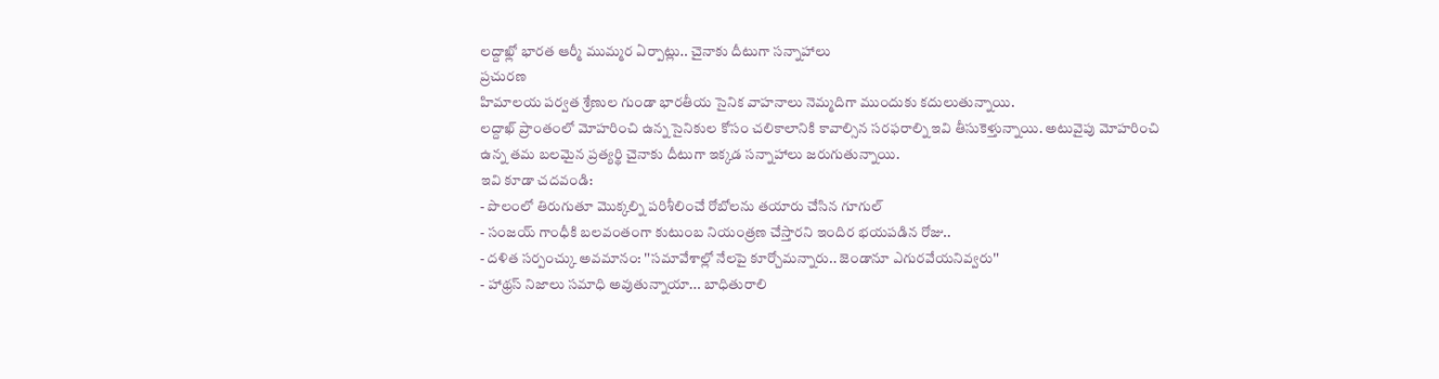లద్దాఖ్లో భారత ఆర్మీ ముమ్మర ఏర్పాట్లు.. చైనాకు దీటుగా సన్నాహాలు
ప్రచురణ
హిమాలయ పర్వత శ్రేణుల గుండా భారతీయ సైనిక వాహనాలు నెమ్మదిగా ముందుకు కదులుతున్నాయి.
లద్దాఖ్ ప్రాంతంలో మోహరించి ఉన్న సైనికుల కోసం చలికాలానికి కావాల్సిన సరఫరాల్ని ఇవి తీసుకెళ్తున్నాయి. అటువైపు మోహరించి ఉన్న తమ బలమైన ప్రత్యర్థి చైనాకు దీటుగా ఇక్కడ సన్నాహాలు జరుగుతున్నాయి.
ఇవి కూడా చదవండి:
- పొలంలో తిరుగుతూ మొక్కల్ని పరిశీలించే రోబోలను తయారు చేసిన గూగుల్
- సంజయ్ గాంధీకి బలవంతంగా కుటుంబ నియంత్రణ చేస్తారని ఇందిర భయపడిన రోజు..
- దళిత సర్పంచ్కు అవమానం: ''సమావేశాల్లో నేలపై కూర్చోమన్నారు.. జెండానూ ఎగురవేయనివ్వరు''
- హాథ్రస్ నిజాలు సమాధి అవుతున్నాయా... బాధితురాలి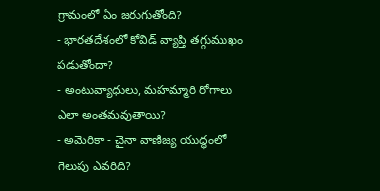గ్రామంలో ఏం జరుగుతోంది?
- భారతదేశంలో కోవిడ్ వ్యాప్తి తగ్గుముఖం పడుతోందా?
- అంటువ్యాధులు, మహమ్మారి రోగాలు ఎలా అంతమవుతాయి?
- అమెరికా - చైనా వాణిజ్య యుద్ధంలో గెలుపు ఎవరిది?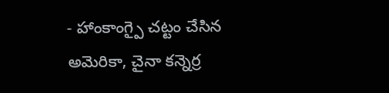- హాంకాంగ్పై చట్టం చేసిన అమెరికా, చైనా కన్నెర్ర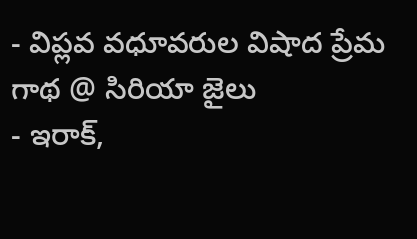- విప్లవ వధూవరుల విషాద ప్రేమ గాథ @ సిరియా జైలు
- ఇరాక్,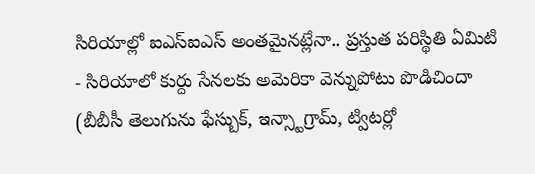సిరియాల్లో ఐఎస్ఐఎస్ అంతమైనట్లేనా.. ప్రస్తుత పరిస్థితి ఏమిటి
- సిరియాలో కుర్దు సేనలకు అమెరికా వెన్నుపోటు పొడిచిందా
(బీబీసీ తెలుగును ఫేస్బుక్, ఇన్స్టాగ్రామ్, ట్విటర్లో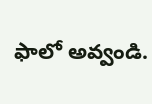ఫాలో అవ్వండి.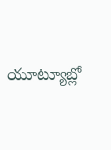యూట్యూబ్లో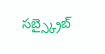సబ్స్క్రైబ్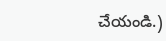చేయండి.)